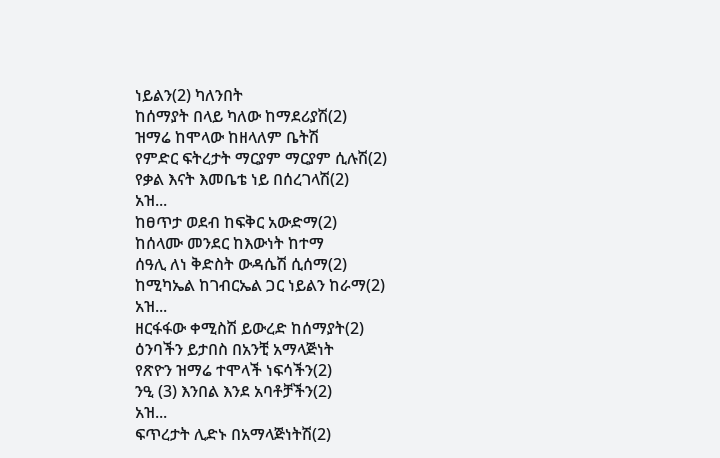ነይልን(2) ካለንበት
ከሰማያት በላይ ካለው ከማደሪያሽ(2)
ዝማሬ ከሞላው ከዘላለም ቤትሽ
የምድር ፍትረታት ማርያም ማርያም ሲሉሽ(2)
የቃል እናት እመቤቴ ነይ በሰረገላሽ(2)
አዝ...
ከፀጥታ ወደብ ከፍቅር አውድማ(2)
ከሰላሙ መንደር ከእውነት ከተማ
ሰዓሊ ለነ ቅድስት ውዳሴሽ ሲሰማ(2)
ከሚካኤል ከገብርኤል ጋር ነይልን ከራማ(2)
አዝ...
ዘርፋፋው ቀሚስሽ ይውረድ ከሰማያት(2)
ዕንባችን ይታበስ በአንቺ አማላጅነት
የጽዮን ዝማሬ ተሞላች ነፍሳችን(2)
ንዒ (3) እንበል እንደ አባቶቻችን(2)
አዝ...
ፍጥረታት ሊድኑ በአማላጅነትሽ(2)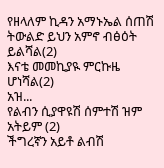የዘላለም ኪዳን አማኑኤል ሰጠሽ
ትውልድ ይህን አምኖ ብፅዕት ይልሻል(2)
እናቴ መመኪያዪ ምርኩዜ ሆነሻል(2)
አዝ...
የልብን ሲያዋዩሽ ሰምተሽ ዝም አትይም (2)
ችግረኛን አይቶ ልብሽ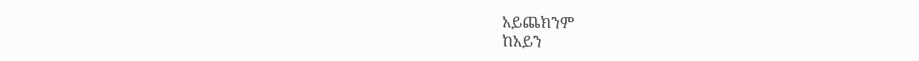አይጨክንም
ከአይን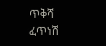ጥቅሻ ፈጥነሽ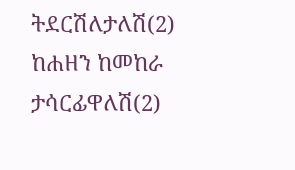ትደርሽለታለሽ(2)
ከሐዘን ከመከራ ታሳርፊዋለሽ(2)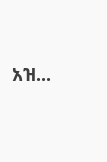አዝ...